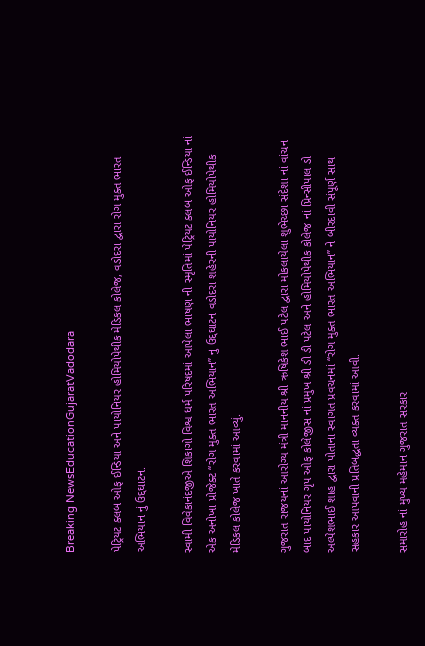Breaking NewsEducationGujaratVadodara

પેટ્રિયટ ક્લબ ઓફ ઈન્ડિયા અને પાયોનિયર હોમિયોપેથીક મેડિકલ કોલેજ, વડોદરા દ્વારા રોગ મુક્ત ભારત અભિયાન નું ઉદ્દઘાટન.

સ્વામી વિવેકાનંદજીએ શિકાગો વિશ્વ ધર્મ પરિષદમાં આપેલા ભાષણ ની સ્મૃતિમાં પેટ્રિયટ ક્લબ ઓફ ઈન્ડિયા નાં એક અનોખા પ્રોજેક્ટ “રોગ મુક્ત ભારત અભિયાન” નુ ઉદ્દઘાટન વડોદરા શહેરની પાયોનિયર હોમિયોપેથીક મેડિકલ કોલેજ ખાતે કરવામાં આવ્યું.

ગુજરાત રાજયનાં આરોગ્ય મંત્રી માનનીય શ્રી ઋષિકેશ ભાઈ પટેલ દ્વારા મોકલાયેલા શુભેચ્છા સંદેશા નાં વાંચન બાદ પાયોનિયર ગૃપ ઓફ કોલેજીસ નાં પ્રમુખ શ્રી ડી ડી પટેલ અને હોમિયોપેથીક કોલેજ નાં પ્રિન્સીપાલ ડો અલ્પેશભાઈ શાહ દ્વારા પોતાના સ્વાગત પ્રવચનમાં “રોગ મુક્ત ભારત અભિયાન” ને બીરદાવી સંપૂર્ણ સાથ સહકાર આપવાની પ્રતિબદ્ધતા વ્યક્ત કરવામાં આવી.

સમારોહ નાં મુખ્ય મહેમાન ગુજરાત સરકાર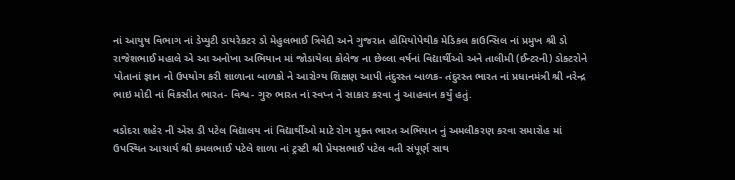નાં આયુષ વિભાગ નાં ડેપ્યુટી ડાયરેકટર ડો મેહુલભાઈ ત્રિવેદી અને ગુજરાત હોમિયોપેથીક મેડિકલ કાઉન્સિલ નાં પ્રમુખ શ્રી ડો રાજેશભાઈ મહાલે એ આ અનોખા અભિયાન માં જોડાયેલા કોલેજ ના છેલ્લા વર્ષનાં વિદ્યાર્થીઓ અને તાલીમી (ઈન્ટરની) ડોક્ટરોને પોતાનાં જ્ઞાન નો ઉપયોગ કરી શાળાના બાળકો ને આરોગ્ય શિક્ષણ આપી તંદુરસ્ત બાળક- તંદુરસ્ત ભારત નાં પ્રધાનમંત્રી શ્રી નરેન્દ્ર ભાઇ મોદી નાં વિકસીત ભારત- વિશ્વ- ગુરુ ભારત નાં સ્વપ્ન ને સાકાર કરવા નું આહવાન કર્યું હતું.

વડોદરા શહેર ની એસ ડી પટેલ વિદ્યાલય નાં વિદ્યાર્થીઓ માટે રોગ મુક્ત ભારત અભિયાન નું અમલીકરણ કરવા સમારોહ માં ઉપસ્થિત આચાર્ય શ્રી કમલભાઈ પટેલે શાળા નાં ટ્રસ્ટી શ્રી પ્રેયસભાઈ પટેલ વતી સંપૂર્ણ સાથ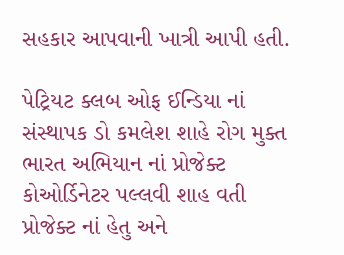સહકાર આપવાની ખાત્રી આપી હતી.

પેટ્રિયટ ક્લબ ઓફ ઈન્ડિયા નાં સંસ્થાપક ડો કમલેશ શાહે રોગ મુક્ત ભારત અભિયાન નાં પ્રોજેક્ટ કોઓર્ડિનેટર પલ્લવી શાહ વતી પ્રોજેક્ટ નાં હેતુ અને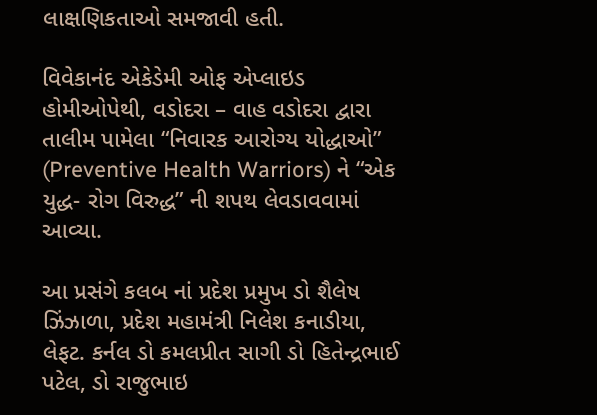લાક્ષણિકતાઓ સમજાવી હતી.

વિવેકાનંદ એકેડેમી ઓફ એપ્લાઇડ હોમીઓપેથી, વડોદરા – વાહ વડોદરા દ્વારા તાલીમ પામેલા “નિવારક આરોગ્ય યોદ્ધાઓ”
(Preventive Health Warriors) ને “એક યુદ્ધ- રોગ વિરુદ્ધ” ની શપથ લેવડાવવામાં આવ્યા.

આ પ્રસંગે કલબ નાં પ્રદેશ પ્રમુખ ડો શૈલેષ ઝિંઝાળા, પ્રદેશ મહામંત્રી નિલેશ કનાડીયા, લેફટ. કર્નલ ડો કમલપ્રીત સાગી ડો હિતેન્દ્રભાઈ પટેલ, ડો રાજુભાઇ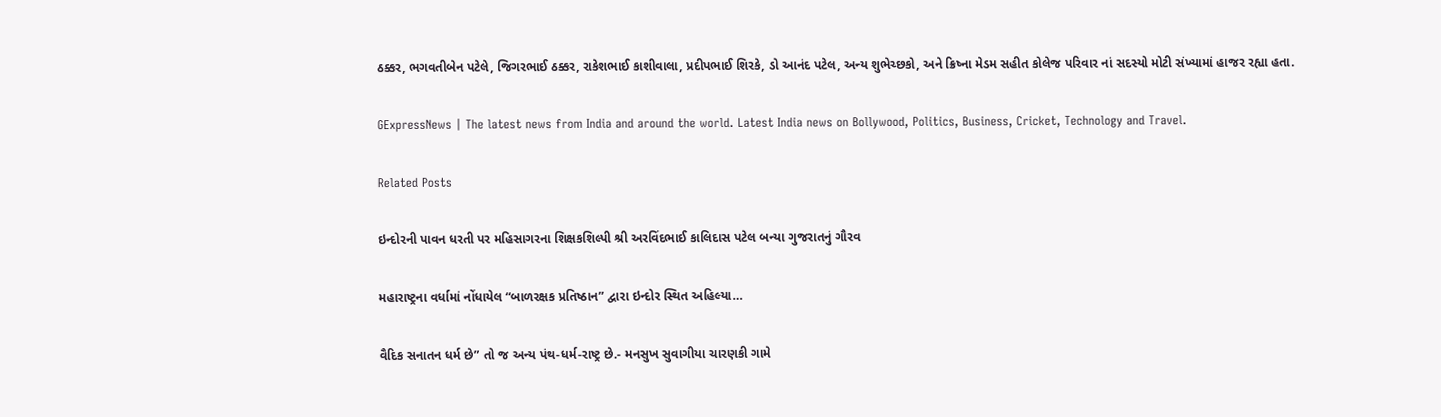ઠક્કર, ભગવતીબેન પટેલે, જિગરભાઈ ઠક્કર, રાકેશભાઈ કાશીવાલા, પ્રદીપભાઈ શિરકે, ડો આનંદ પટેલ, અન્ય શુભેચ્છકો, અને ક્રિષ્ના મેડમ સહીત કોલેજ પરિવાર નાં સદસ્યો મોટી સંખ્યામાં હાજર રહ્યા હતા.

GExpressNews | The latest news from India and around the world. Latest India news on Bollywood, Politics, Business, Cricket, Technology and Travel.

Related Posts

ઇન્દોરની પાવન ધરતી પર મહિસાગરના શિક્ષકશિલ્પી શ્રી અરવિંદભાઈ કાલિદાસ પટેલ બન્યા ગુજરાતનું ગૌરવ

મહારાષ્ટ્રના વર્ધામાં નોંધાયેલ “બાળરક્ષક પ્રતિષ્ઠાન” દ્વારા ઇન્દોર સ્થિત અહિલ્યા…

વૈદિક સનાતન ધર્મ છે” તો જ અન્ય પંથ-ધર્મ-રાષ્ટ્ર છે.- મનસુખ સુવાગીયા ચારણકી ગામે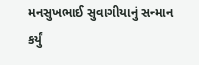મનસુખભાઈ સુવાગીયાનું સન્માન કર્યું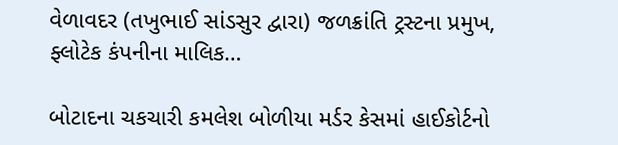વેળાવદર (તખુભાઈ સાંડસુર દ્વારા) જળક્રાંતિ ટ્રસ્ટના પ્રમુખ, ફ્લોટેક કંપનીના માલિક…

બોટાદના ચકચારી કમલેશ બોળીયા મર્ડર કેસમાં હાઈકોર્ટનો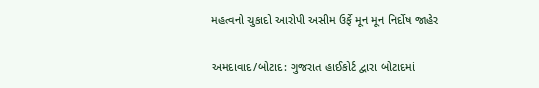મહત્વનો ચુકાદો આરોપી અસીમ ઉર્ફે મૂન મૂન નિર્દોષ જાહેર

અમદાવાદ/બોટાદ: ગુજરાત હાઈકોર્ટ દ્વારા બોટાદમાં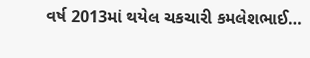વર્ષ 2013માં થયેલ ચકચારી કમલેશભાઈ…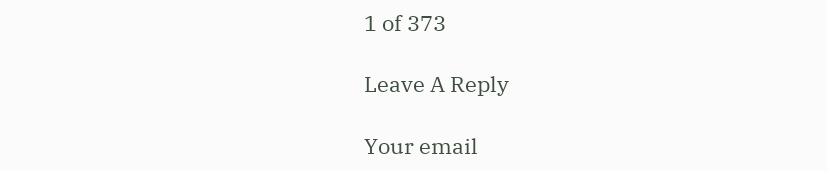1 of 373

Leave A Reply

Your email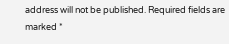address will not be published. Required fields are marked *